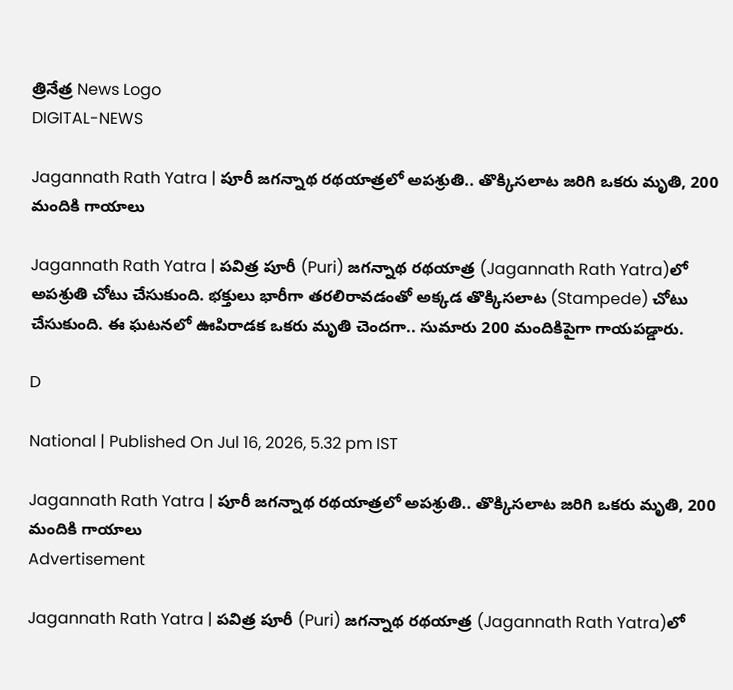త్రినేత్ర News Logo
DIGITAL-NEWS

Jagannath Rath Yatra | పూరీ జ‌గ‌న్నాథ ర‌థ‌యాత్ర‌లో అప‌శ్రుతి.. తొక్కిస‌లాట జ‌రిగి ఒక‌రు మృతి, 200 మందికి గాయాలు

Jagannath Rath Yatra | ప‌విత్ర పూరీ (Puri) జ‌గ‌న్నాథ ర‌థ‌యాత్ర (Jagannath Rath Yatra)లో అప‌శ్రుతి చోటు చేసుకుంది. భ‌క్తులు భారీగా త‌ర‌లిరావ‌డంతో అక్క‌డ తొక్కిస‌లాట (Stampede) చోటు చేసుకుంది. ఈ ఘ‌ట‌న‌లో ఊపిరాడ‌క‌ ఒక‌రు మృతి చెంద‌గా.. సుమారు 200 మందికిపైగా గాయ‌ప‌డ్డారు.

D

National | Published On Jul 16, 2026, 5.32 pm IST

Jagannath Rath Yatra | పూరీ జ‌గ‌న్నాథ ర‌థ‌యాత్ర‌లో అప‌శ్రుతి.. తొక్కిస‌లాట జ‌రిగి ఒక‌రు మృతి, 200 మందికి గాయాలు
Advertisement

Jagannath Rath Yatra | ప‌విత్ర పూరీ (Puri) జ‌గ‌న్నాథ ర‌థ‌యాత్ర (Jagannath Rath Yatra)లో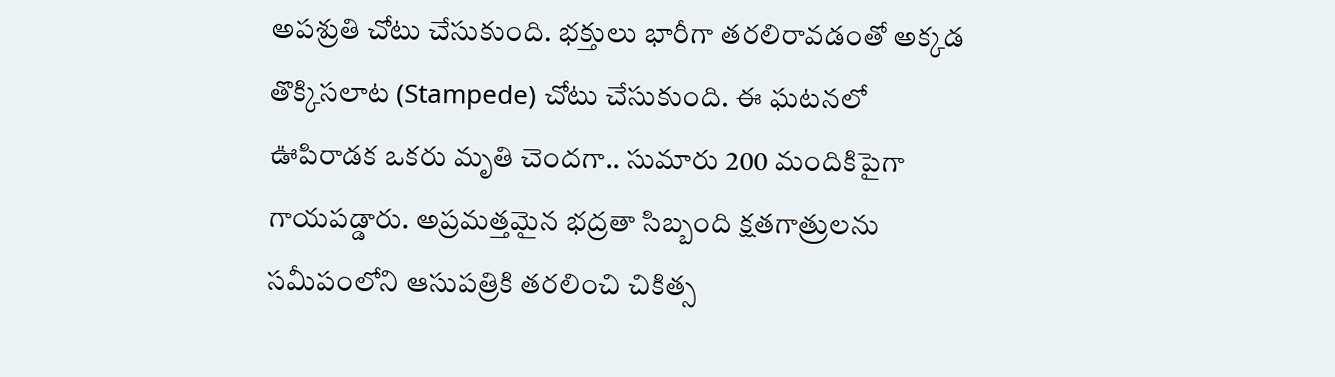అప‌శ్రుతి చోటు చేసుకుంది. భ‌క్తులు భారీగా త‌ర‌లిరావ‌డంతో అక్క‌డ తొక్కిస‌లాట (Stampede) చోటు చేసుకుంది. ఈ ఘ‌ట‌న‌లో ఊపిరాడ‌క‌ ఒక‌రు మృతి చెంద‌గా.. సుమారు 200 మందికిపైగా గాయ‌ప‌డ్డారు. అప్ర‌మ‌త్త‌మైన భ‌ద్ర‌తా సిబ్బంది క్ష‌త‌గాత్రుల‌ను స‌మీపంలోని ఆసుప‌త్రికి త‌ర‌లించి చికిత్స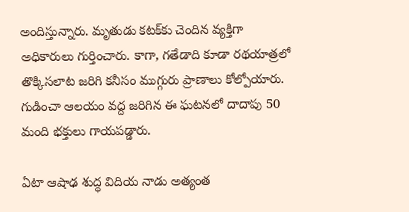అందిస్తున్నారు. మృతుడు క‌ట‌క్‌కు చెందిన వ్య‌క్తిగా అధికారులు గుర్తించారు. కాగా, గ‌తేడాది కూడా ర‌థ‌యాత్ర‌లో తొక్కిస‌లాట జ‌రిగి క‌నీసం ముగ్గురు ప్రాణాలు కోల్పోయారు. గుడించా ఆల‌యం వ‌ద్ద జ‌రిగిన ఈ ఘ‌ట‌న‌లో దాదాపు 50 మంది భ‌క్తులు గాయ‌ప‌డ్డారు.

ఏటా ఆషాఢ శుద్ధ విదియ నాడు అత్యంత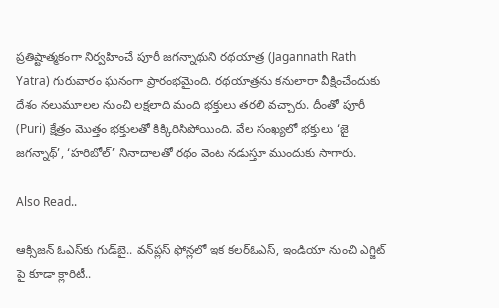ప్రతిష్టాత్మకంగా నిర్వహించే పూరీ జగన్నాథుని రథయాత్ర (Jagannath Rath Yatra) గురువారం ఘ‌నంగా ప్రారంభమైంది. ర‌థ‌యాత్ర‌ను క‌నులారా వీక్షించేందుకు దేశం న‌లుమూల‌ల నుంచి ల‌క్ష‌లాది మంది భక్తులు త‌ర‌లి వ‌చ్చారు. దీంతో పూరీ (Puri) క్షేత్రం మొత్తం భక్తులతో కిక్కిరిసిపోయింది. వేల సంఖ్యలో భక్తులు ‘జై జగన్నాథ్‌’, ‘హరిబోల్‌’ నినాదాలతో రథం వెంట నడుస్తూ ముందుకు సాగారు.

Also Read..

ఆక్సిజన్ ఓఎస్‌కు గుడ్‌బై.. వన్‌ప్లస్ ఫోన్లలో ఇక కలర్‌ఓఎస్, ఇండియా నుంచి ఎగ్జిట్ పై కూడా క్లారిటీ..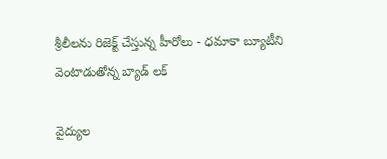శ్రీలీలను రిజెక్ట్ చేస్తున్న‌ హీరోలు - ధ‌మాకా బ్యూటీని వెంటాడుతోన్న బ్యాడ్‌ లక్

వైద్యుల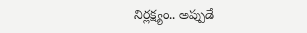నిర్ల‌క్ష్యం.. అప్పుడే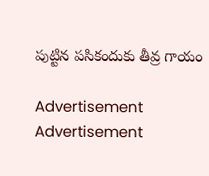పుట్టిన ప‌సికందుకు తీవ్ర గాయం

Advertisement
Advertisement